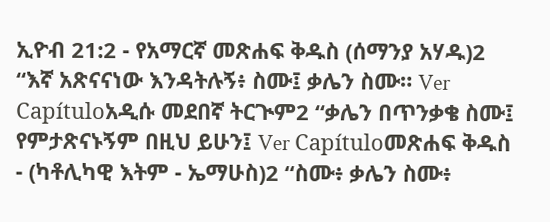ኢዮብ 21:2 - የአማርኛ መጽሐፍ ቅዱስ (ሰማንያ አሃዱ)2 “እኛ አጽናናነው እንዳትሉኝ፥ ስሙ፤ ቃሌን ስሙ። Ver Capítuloአዲሱ መደበኛ ትርጒም2 “ቃሌን በጥንቃቄ ስሙ፤ የምታጽናኑኝም በዚህ ይሁን፤ Ver Capítuloመጽሐፍ ቅዱስ - (ካቶሊካዊ እትም - ኤማሁስ)2 “ስሙ፥ ቃሌን ስሙ፥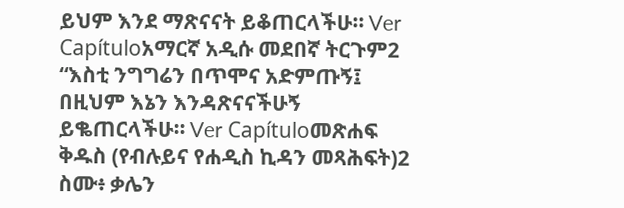ይህም እንደ ማጽናናት ይቆጠርላችሁ። Ver Capítuloአማርኛ አዲሱ መደበኛ ትርጉም2 “እስቲ ንግግሬን በጥሞና አድምጡኝ፤ በዚህም እኔን እንዳጽናናችሁኝ ይቈጠርላችሁ። Ver Capítuloመጽሐፍ ቅዱስ (የብሉይና የሐዲስ ኪዳን መጻሕፍት)2 ስሙ፥ ቃሌን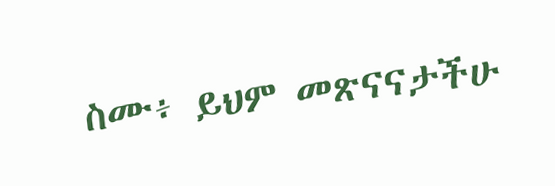ስሙ፥ ይህም መጽናናታችሁ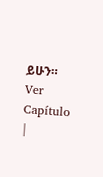ይሁን። Ver Capítulo |